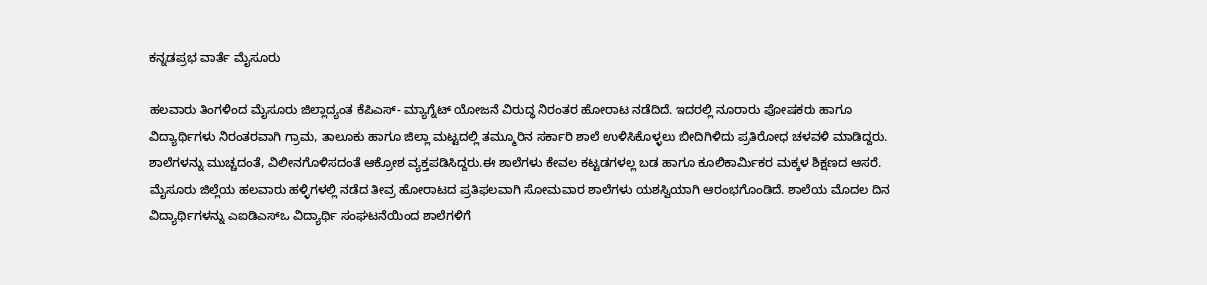ಕನ್ನಡಪ್ರಭ ವಾರ್ತೆ ಮೈಸೂರು

ಹಲವಾರು ತಿಂಗಳಿಂದ ಮೈಸೂರು ಜಿಲ್ಲಾದ್ಯಂತ ಕೆಪಿಎಸ್- ಮ್ಯಾಗ್ನೆಟ್ ಯೋಜನೆ ವಿರುದ್ಧ ನಿರಂತರ ಹೋರಾಟ ನಡೆದಿದೆ. ಇದರಲ್ಲಿ ನೂರಾರು ಪೋಷಕರು ಹಾಗೂ ವಿದ್ಯಾರ್ಥಿಗಳು ನಿರಂತರವಾಗಿ ಗ್ರಾಮ, ತಾಲೂಕು ಹಾಗೂ ಜಿಲ್ಲಾ ಮಟ್ಟದಲ್ಲಿ ತಮ್ಮೂರಿನ ಸರ್ಕಾರಿ ಶಾಲೆ ಉಳಿಸಿಕೊಳ್ಳಲು ಬೀದಿಗಿಳಿದು ಪ್ರತಿರೋಧ ಚಳವಳಿ ಮಾಡಿದ್ದರು. ಶಾಲೆಗಳನ್ನು ಮುಚ್ಚದಂತೆ, ವಿಲೀನಗೊಳಿಸದಂತೆ ಆಕ್ರೋಶ ವ್ಯಕ್ತಪಡಿಸಿದ್ದರು.ಈ ಶಾಲೆಗಳು ಕೇವಲ ಕಟ್ಟಡಗಳಲ್ಲ ಬಡ ಹಾಗೂ ಕೂಲಿಕಾರ್ಮಿಕರ ಮಕ್ಕಳ ಶಿಕ್ಷಣದ ಆಸರೆ. ಮೈಸೂರು ಜಿಲ್ಲೆಯ ಹಲವಾರು ಹಳ್ಳಿಗಳಲ್ಲಿ ನಡೆದ ತೀವ್ರ ಹೋರಾಟದ ಪ್ರತಿಫಲವಾಗಿ ಸೋಮವಾರ ಶಾಲೆಗಳು ಯಶಸ್ವಿಯಾಗಿ ಆರಂಭಗೊಂಡಿದೆ. ಶಾಲೆಯ ಮೊದಲ ದಿನ ವಿದ್ಯಾರ್ಥಿಗಳನ್ನು ಎಐಡಿಎಸ್ಒ ವಿದ್ಯಾರ್ಥಿ ಸಂಘಟನೆಯಿಂದ ಶಾಲೆಗಳಿಗೆ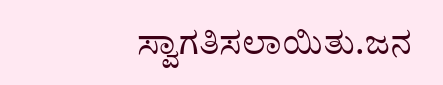ಸ್ವಾಗತಿಸಲಾಯಿತು.ಜನ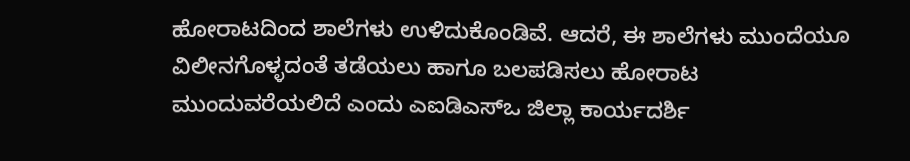ಹೋರಾಟದಿಂದ ಶಾಲೆಗಳು ಉಳಿದುಕೊಂಡಿವೆ. ಆದರೆ, ಈ ಶಾಲೆಗಳು ಮುಂದೆಯೂ ವಿಲೀನಗೊಳ್ಳದಂತೆ ತಡೆಯಲು ಹಾಗೂ ಬಲಪಡಿಸಲು ಹೋರಾಟ ಮುಂದುವರೆಯಲಿದೆ ಎಂದು ಎಐಡಿಎಸ್ಒ ಜಿಲ್ಲಾ ಕಾರ್ಯದರ್ಶಿ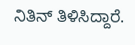ನಿತಿನ್ ತಿಳಿಸಿದ್ದಾರೆ.